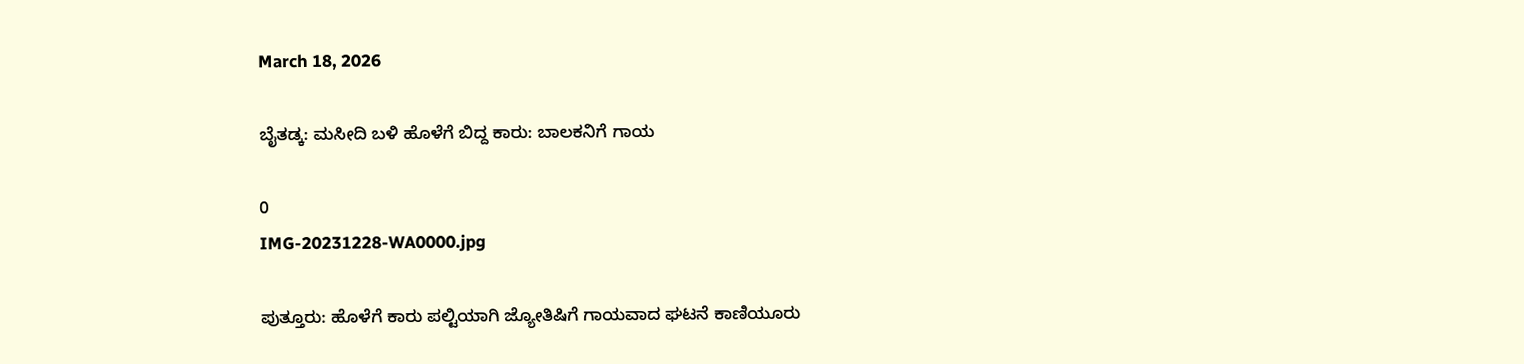March 18, 2026

ಬೈತಡ್ಕ: ಮಸೀದಿ ಬಳಿ ಹೊಳೆಗೆ ಬಿದ್ದ ಕಾರು: ಬಾಲಕನಿಗೆ ಗಾಯ

0
IMG-20231228-WA0000.jpg

ಪುತ್ತೂರು: ಹೊಳೆಗೆ ಕಾರು ಪಲ್ಟಿಯಾಗಿ ಜ್ಯೋತಿಷಿಗೆ ಗಾಯವಾದ ಘಟನೆ ಕಾಣಿಯೂರು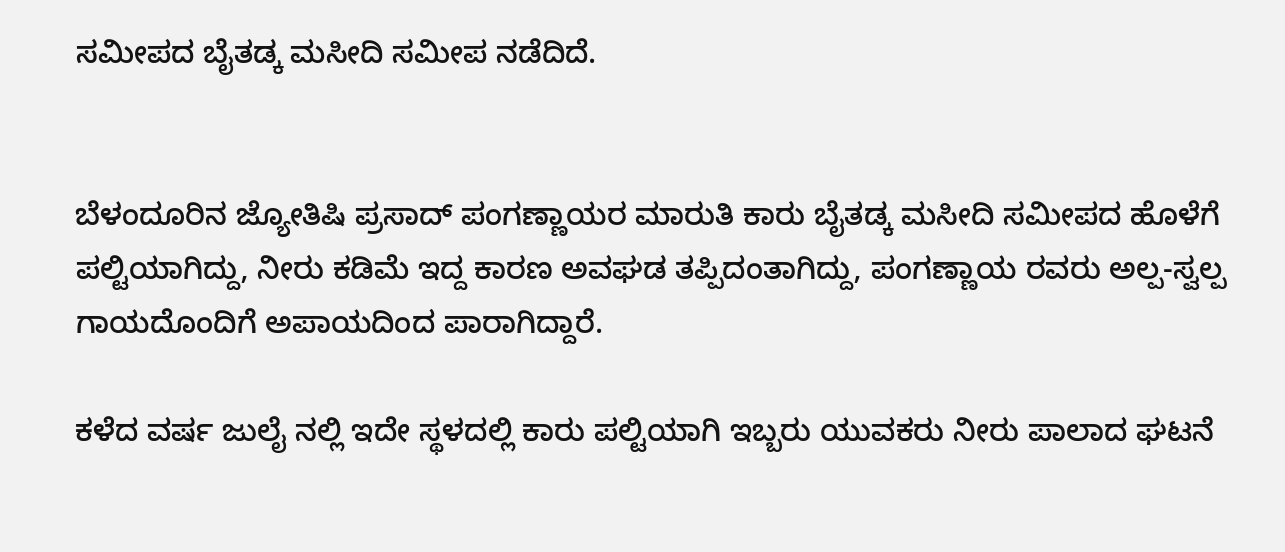ಸಮೀಪದ ಬೈತಡ್ಕ ಮಸೀದಿ ಸಮೀಪ ನಡೆದಿದೆ.


ಬೆಳಂದೂರಿನ ಜ್ಯೋತಿಷಿ ಪ್ರಸಾದ್ ಪಂಗಣ್ಣಾಯರ ಮಾರುತಿ ಕಾರು ಬೈತಡ್ಕ ಮಸೀದಿ ಸಮೀಪದ ಹೊಳೆಗೆ ಪಲ್ಟಿಯಾಗಿದ್ದು, ನೀರು ಕಡಿಮೆ ಇದ್ದ ಕಾರಣ ಅವಘಡ ತಪ್ಪಿದಂತಾಗಿದ್ದು, ಪಂಗಣ್ಣಾಯ ರವರು ಅಲ್ಪ-ಸ್ವಲ್ಪ ಗಾಯದೊಂದಿಗೆ ಅಪಾಯದಿಂದ ಪಾರಾಗಿದ್ದಾರೆ.

ಕಳೆದ ವರ್ಷ ಜುಲೈ ನಲ್ಲಿ ಇದೇ ಸ್ಥಳದಲ್ಲಿ ಕಾರು ಪಲ್ಟಿಯಾಗಿ ಇಬ್ಬರು ಯುವಕರು ನೀರು ಪಾಲಾದ ಘಟನೆ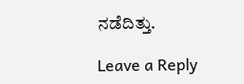ನಡೆದಿತ್ತು.

Leave a Reply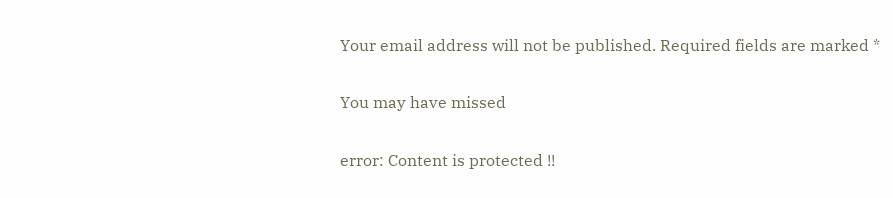Your email address will not be published. Required fields are marked *

You may have missed

error: Content is protected !!